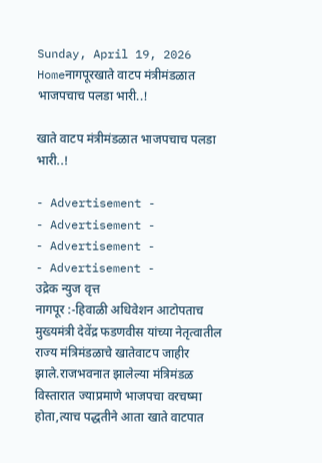Sunday, April 19, 2026
Homeनागपूरखाते वाटप मंत्रीमंडळात भाजपचाच पलडा भारी..!

खाते वाटप मंत्रीमंडळात भाजपचाच पलडा भारी..!

- Advertisement -
- Advertisement -
- Advertisement -
- Advertisement -
उद्रेक न्युज वृत्त
नागपूर :-हिवाळी अधिवेशन आटोपताच मुख्यमंत्री देवेंद्र फडणवीस यांच्या नेतृत्वातील राज्य मंत्रिमंडळाचे खातेवाटप जाहीर झाले.राजभवनात झालेल्या मंत्रिमंडळ विस्तारात ज्याप्रमाणे भाजपचा वरचष्मा होता,त्याच पद्धतीने आता खाते वाटपात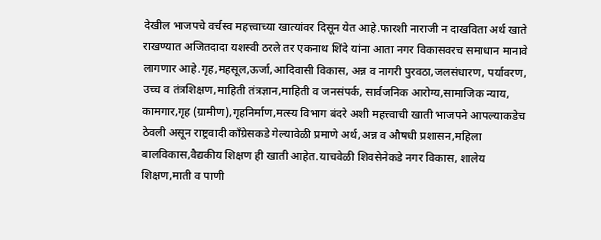देखील भाजपचे वर्चस्व महत्त्वाच्या खात्यांवर दिसून येत आहे.फारशी नाराजी न दाखविता अर्थ खाते राखण्यात अजितदादा यशस्वी ठरले तर एकनाथ शिंदे यांना आता नगर विकासवरच समाधान मानावे लागणार आहे.गृह,महसूल,ऊर्जा,आदिवासी विकास, अन्न व नागरी पुरवठा,जलसंधारण, पर्यावरण, उच्च व तंत्रशिक्षण,माहिती तंत्रज्ञान,माहिती व जनसंपर्क, सार्वजनिक आरोग्य,सामाजिक न्याय, कामगार,गृह (ग्रामीण),गृहनिर्माण,मत्स्य विभाग बंदरे अशी महत्त्वाची खाती भाजपने आपल्याकडेच ठेवली असून राष्ट्रवादी काँग्रेसकडे गेल्यावेळी प्रमाणे अर्थ,अन्न व औषधी प्रशासन,महिला बालविकास,वैद्यकीय शिक्षण ही खाती आहेत.याचवेळी शिवसेनेकडे नगर विकास, शालेय शिक्षण,माती व पाणी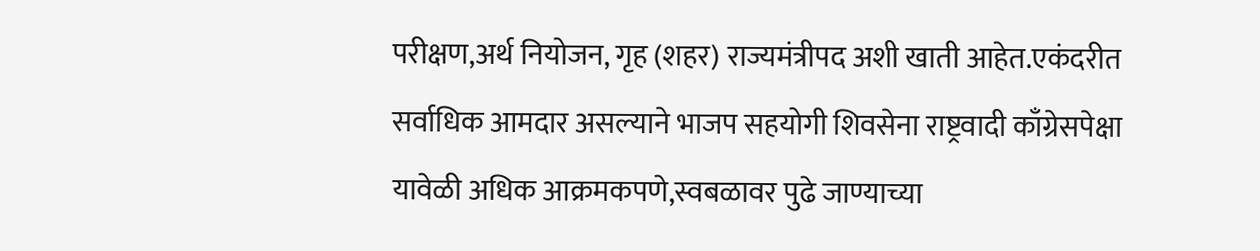परीक्षण,अर्थ नियोजन, गृह (शहर) राज्यमंत्रीपद अशी खाती आहेत.एकंदरीत सर्वाधिक आमदार असल्याने भाजप सहयोगी शिवसेना राष्ट्रवादी काँग्रेसपेक्षा यावेळी अधिक आक्रमकपणे,स्वबळावर पुढे जाण्याच्या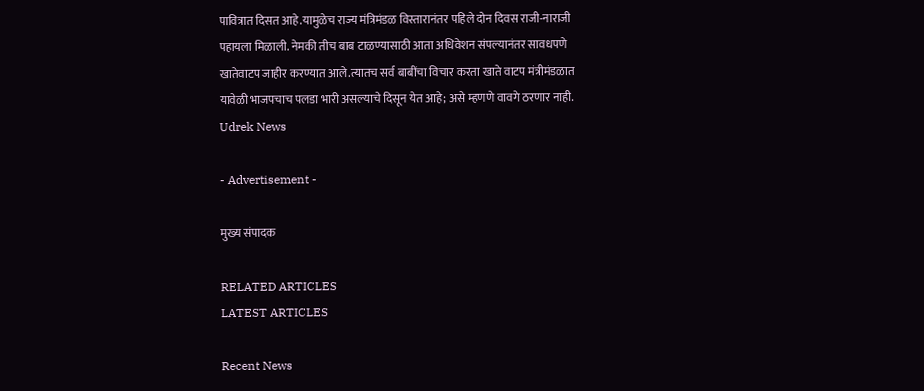पावित्रात दिसत आहे.यामुळेच राज्य मंत्रिमंडळ विस्तारानंतर पहिले दोन दिवस राजी-नाराजी पहायला मिळाली. नेमकी तीच बाब टाळण्यासाठी आता अधिवेशन संपल्यानंतर सावधपणे खातेवाटप जाहीर करण्यात आले.त्यातच सर्व बाबींचा विचार करता खाते वाटप मंत्रीमंडळात यावेळी भाजपचाच पलडा भारी असल्याचे दिसून येत आहे; असे म्हणणे वावगे ठरणार नाही.
Udrek News

- Advertisement -

मुख्य संपादक

RELATED ARTICLES
LATEST ARTICLES

Recent News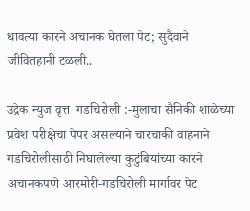धावत्या कारने अचानक घेतला पेट; सुदैवाने जीवितहानी टळली..

उद्रेक न्युज वृत्त  गडचिरोली :-मुलाचा सैनिकी शाळेच्या प्रवेश परीक्षेचा पेपर असल्याने चारचाकी वाहनाने गडचिरोलीसाठी निघालेल्या कुटुंबियांच्या कारने अचानकपणे आरमोरी-गडचिरोली मार्गावर पेट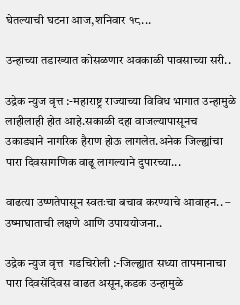घेतल्याची घटना आज,शनिवार १८...

उन्हाच्या तडाख्यात कोसळणार अवकाळी पावसाच्या सरी..

उद्रेक न्युज वृत्त :-महाराष्ट्र राज्याच्या विविध भागात उन्हामुळे लाहीलाही होत आहे.सकाळी दहा वाजल्यापासूनच उकाड्याने नागरिक हैराण होऊ लागलेत.अनेक जिल्ह्यांचा पारा दिवसागणिक वाढू लागल्याने दुपारच्या...

वाढत्या उष्णतेपासून स्वतःचा बचाव करण्याचे आवाहन.. – उष्माघाताची लक्षणे आणि उपाययोजना..

उद्रेक न्युज वृत्त  गडचिरोली :-जिल्ह्यात सध्या तापमानाचा पारा दिवसेंदिवस वाढत असून,कडक उन्हामुळे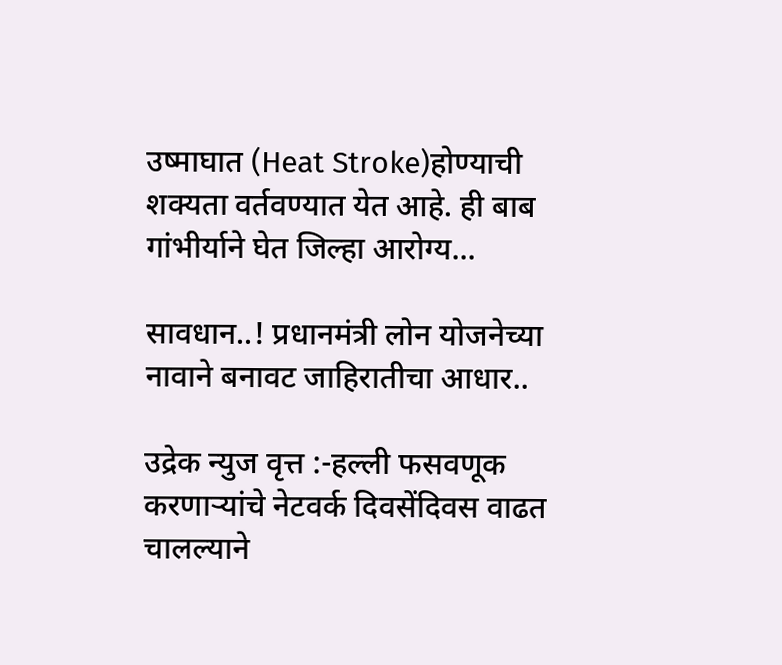उष्माघात (Heat Stroke)होण्याची शक्यता वर्तवण्यात येत आहे. ही बाब गांभीर्याने घेत जिल्हा आरोग्य...

सावधान..! प्रधानमंत्री लोन योजनेच्या नावाने बनावट जाहिरातीचा आधार..

उद्रेक न्युज वृत्त :-हल्ली फसवणूक करणाऱ्यांचे नेटवर्क दिवसेंदिवस वाढत चालल्याने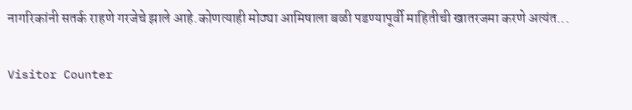नागरिकांनी सतर्क राहणे गरजेचे झाले आहे.कोणत्याही मोठ्या आमिषाला बळी पडण्यापूर्वी माहितीची खातरजमा करणे अत्यंत...

Visitor Counter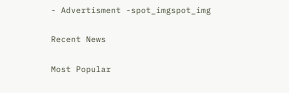- Advertisment -spot_imgspot_img

Recent News

Most Popular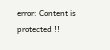error: Content is protected !!